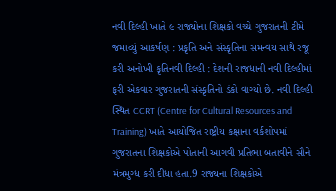નવી દિલ્હી ખાતે ૯ રાજ્યોના શિક્ષકો વચ્ચે ગુજરાતની ટીમે જમાવ્યું આકર્ષણ : પ્રકૃતિ અને સંસ્કૃતિના સમન્વય સાથે રજૂ કરી અનોખી કૃતિનવી દિલ્હી : દેશની રાજધાની નવી દિલ્હીમાં ફરી એકવાર ગુજરાતની સંસ્કૃતિનો ડંકો વાગ્યો છે. નવી દિલ્હી સ્થિત CCRT (Centre for Cultural Resources and Training) ખાતે આયોજિત રાષ્ટ્રીય કક્ષાના વર્કશોપમાં ગુજરાતના શિક્ષકોએ પોતાની આગવી પ્રતિભા બતાવીને સૌને મંત્રમુગ્ધ કરી દીધા હતા.9 રાજ્યના શિક્ષકોએ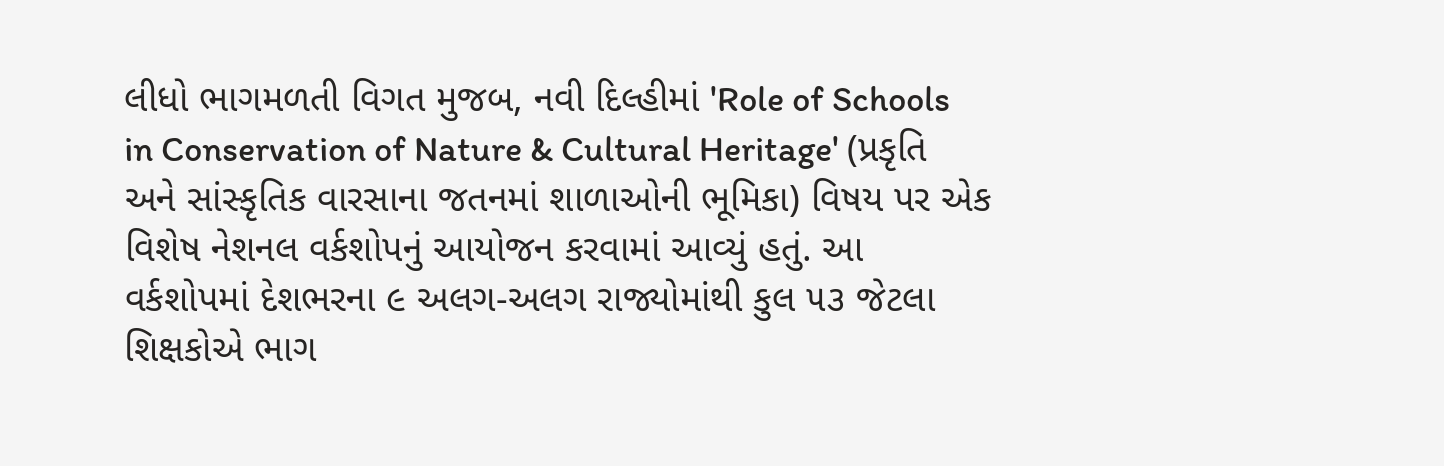લીધો ભાગમળતી વિગત મુજબ, નવી દિલ્હીમાં 'Role of Schools in Conservation of Nature & Cultural Heritage' (પ્રકૃતિ અને સાંસ્કૃતિક વારસાના જતનમાં શાળાઓની ભૂમિકા) વિષય પર એક વિશેષ નેશનલ વર્કશોપનું આયોજન કરવામાં આવ્યું હતું. આ વર્કશોપમાં દેશભરના ૯ અલગ-અલગ રાજ્યોમાંથી કુલ ૫૩ જેટલા શિક્ષકોએ ભાગ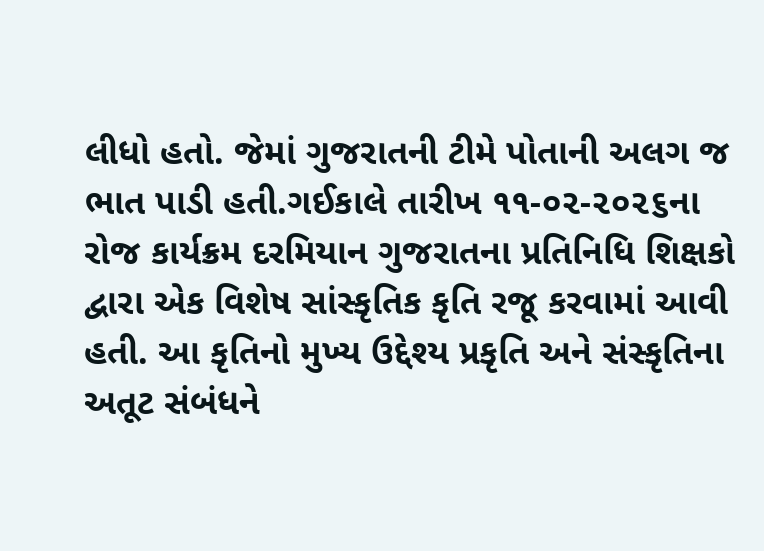લીધો હતો. જેમાં ગુજરાતની ટીમે પોતાની અલગ જ ભાત પાડી હતી.ગઈકાલે તારીખ ૧૧-૦૨-૨૦૨૬ના રોજ કાર્યક્રમ દરમિયાન ગુજરાતના પ્રતિનિધિ શિક્ષકો દ્વારા એક વિશેષ સાંસ્કૃતિક કૃતિ રજૂ કરવામાં આવી હતી. આ કૃતિનો મુખ્ય ઉદ્દેશ્ય પ્રકૃતિ અને સંસ્કૃતિના અતૂટ સંબંધને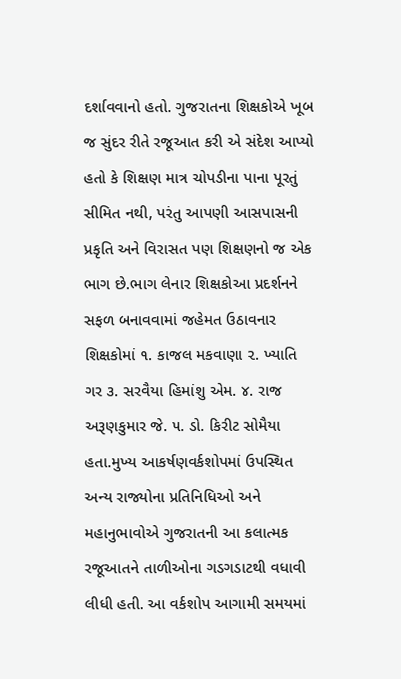દર્શાવવાનો હતો. ગુજરાતના શિક્ષકોએ ખૂબ જ સુંદર રીતે રજૂઆત કરી એ સંદેશ આપ્યો હતો કે શિક્ષણ માત્ર ચોપડીના પાના પૂરતું સીમિત નથી, પરંતુ આપણી આસપાસની પ્રકૃતિ અને વિરાસત પણ શિક્ષણનો જ એક ભાગ છે.ભાગ લેનાર શિક્ષકોઆ પ્રદર્શનને સફળ બનાવવામાં જહેમત ઉઠાવનાર શિક્ષકોમાં ૧. કાજલ મકવાણા ૨. ખ્યાતિ ગર ૩. સરવૈયા હિમાંશુ એમ. ૪. રાજ અરૂણકુમાર જે. ૫. ડો. કિરીટ સોમૈયા હતા.મુખ્ય આકર્ષણવર્કશોપમાં ઉપસ્થિત અન્ય રાજ્યોના પ્રતિનિધિઓ અને મહાનુભાવોએ ગુજરાતની આ કલાત્મક રજૂઆતને તાળીઓના ગડગડાટથી વધાવી લીધી હતી. આ વર્કશોપ આગામી સમયમાં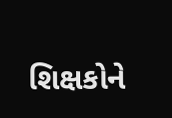શિક્ષકોને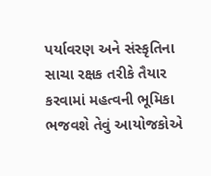પર્યાવરણ અને સંસ્કૃતિના સાચા રક્ષક તરીકે તૈયાર કરવામાં મહત્વની ભૂમિકા ભજવશે તેવું આયોજકોએ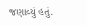જણાવ્યું હતું.